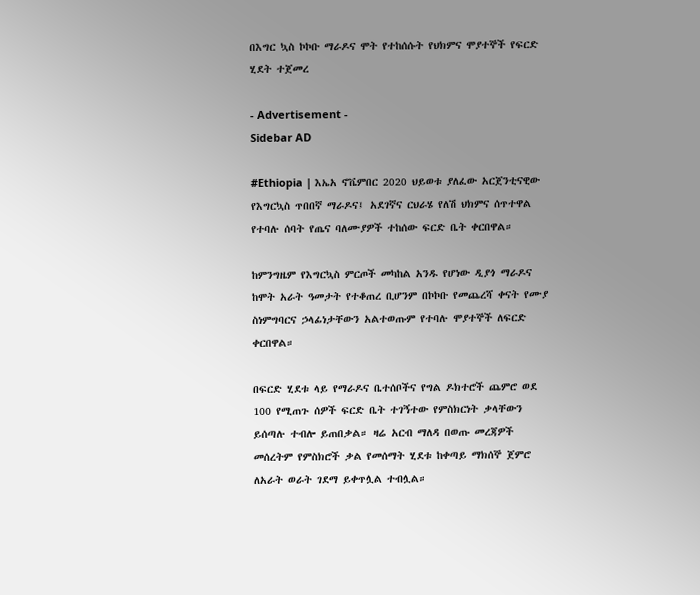በእግር ኳስ ኮኮቡ ማራዶና ሞት የተከሰሱት የህክምና ሞያተኞች የፍርድ ሂደት ተጀመረ

- Advertisement -
Sidebar AD

#Ethiopia | እኤአ ኖቬምበር 2020 ህይወቱ ያለፈው አርጀንቲናዊው የእግርኳስ ጥበበኛ ማራዶና፤ አደገኛና ርህራሄ የለሽ ህክምና ሰጥተዋል የተባሉ ሰባት የጤና ባለሙያዎች ተከሰው ፍርድ ቤት ቀርበዋል።

ከምንግዜም የእግርኳስ ምርጦች መካከል አንዱ የሆነው ዲያጎ ማራዶና ከሞት አራት ዓመታት የተቆጠረ ቢሆንም በኮኮቡ የመጨረሻ ቀናት የሙያ ስነምግባርና ኃላፊነታቸውን አልተወጡም የተባሉ ሞያተኞች ለፍርድ ቀርበዋል።

በፍርድ ሂደቱ ላይ የማራዶና ቤተሰቦችና የግል ዶክተሮች ጨምሮ ወደ 100 የሚጠጉ ሰዎች ፍርድ ቤት ተገኝተው የምስክርነት ቃላቸውን ይሰጣሉ ተብሎ ይጠበቃል። ዛሬ አርብ ማለዳ በወጡ መረጃዎች መሰረትም የምስክሮች ቃል የመሰማት ሂደቱ ከቀጣይ ማክሰኞ ጀምሮ ለአራት ወራት ገደማ ይቀጥሏል ተብሏል።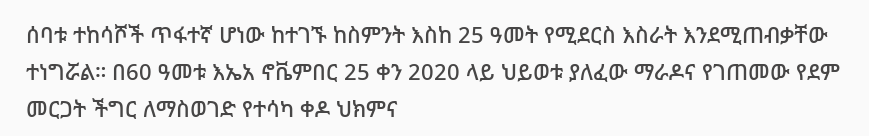ሰባቱ ተከሳሾች ጥፋተኛ ሆነው ከተገኙ ከስምንት እስከ 25 ዓመት የሚደርስ እስራት እንደሚጠብቃቸው ተነግሯል። በ60 ዓመቱ እኤአ ኖቬምበር 25 ቀን 2020 ላይ ህይወቱ ያለፈው ማራዶና የገጠመው የደም መርጋት ችግር ለማስወገድ የተሳካ ቀዶ ህክምና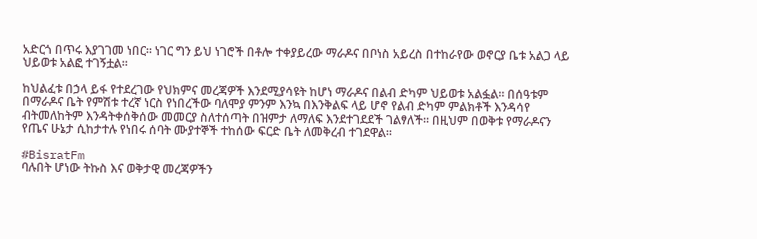አድርጎ በጥሩ እያገገመ ነበር። ነገር ግን ይህ ነገሮች በቶሎ ተቀያይረው ማራዶና በቦነስ አይረስ በተከራየው ወኖርያ ቤቱ አልጋ ላይ ህይወቱ አልፎ ተገኝቷል።

ከህልፈቱ በኃላ ይፋ የተደረገው የህክምና መረጃዎች እንደሚያሳዩት ከሆነ ማራዶና በልብ ድካም ህይወቱ አልፏል። በሰዓቱም በማራዶና ቤት የምሽቱ ተረኛ ነርስ የነበረችው ባለሞያ ምንም እንኳ በእንቅልፍ ላይ ሆኖ የልብ ድካም ምልክቶች እንዳሳየ ብትመለከትም እንዳትቀሰቅሰው መመርያ ስለተሰጣት በዝምታ ለማለፍ እንደተገደደች ገልፃለች። በዚህም በወቅቱ የማራዶናን የጤና ሁኔታ ሲከታተሉ የነበሩ ሰባት ሙያተኞች ተከሰው ፍርድ ቤት ለመቅረብ ተገደዋል።

#BisratFm
ባሉበት ሆነው ትኩስ እና ወቅታዊ መረጃዎችን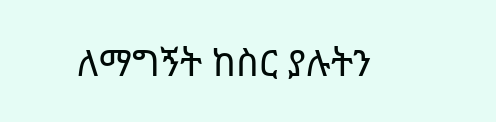ለማግኝት ከስር ያሉትን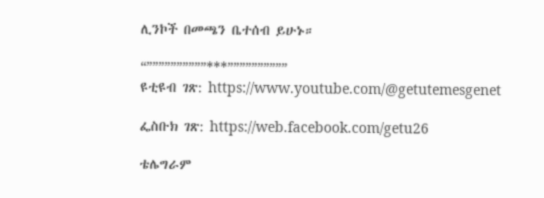ሊንኮች በመጫን ቤተሰብ ይሁኑ።

“””””””””””***””””””””””
ዩቲዩብ ገጽ: https://www.youtube.com/@getutemesgenet

ፌስቡክ ገጽ: https://web.facebook.com/getu26

ቴሌግራም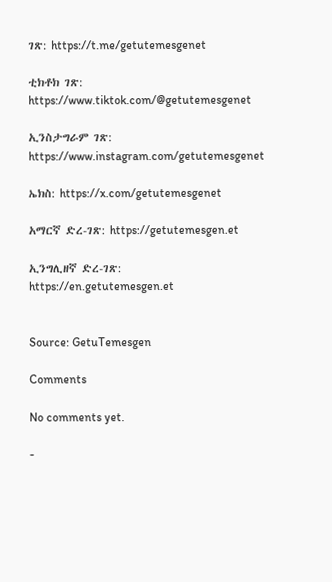ገጽ: https://t.me/getutemesgenet

ቲክቶክ ገጽ: https://www.tiktok.com/@getutemesgenet

ኢንስታግራም ገጽ: https://www.instagram.com/getutemesgenet

ኤክስ: https://x.com/getutemesgenet

አማርኛ ድረ-ገጽ: https://getutemesgen.et

ኢንግሊዘኛ ድረ-ገጽ: https://en.getutemesgen.et


Source: GetuTemesgen

Comments

No comments yet.

-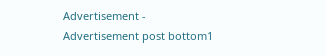Advertisement -
Advertisement post bottom1